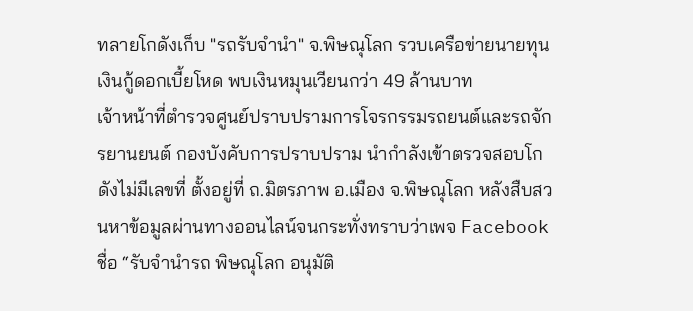ทลายโกดังเก็บ "รถรับจำนำ" จ.พิษณุโลก รวบเครือข่ายนายทุนเงินกู้ดอกเบี้ยโหด พบเงินหมุนเวียนกว่า 49 ล้านบาท
เจ้าหน้าที่ตำรวจศูนย์ปราบปรามการโจรกรรมรถยนต์และรถจักรยานยนต์ กองบังคับการปราบปราม นำกำลังเข้าตรวจสอบโกดังไม่มีเลขที่ ตั้งอยู่ที่ ถ.มิตรภาพ อ.เมือง จ.พิษณุโลก หลังสืบสวนหาข้อมูลผ่านทางออนไลน์จนกระทั่งทราบว่าเพจ Facebook ชื่อ “รับจำนำรถ พิษณุโลก อนุมัติ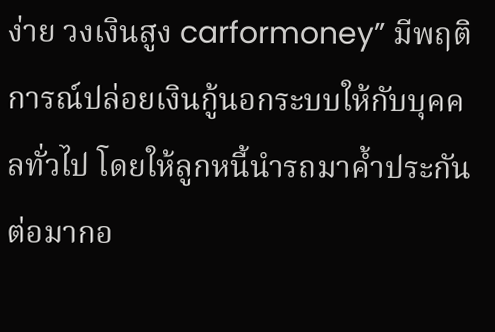ง่าย วงเงินสูง carformoney” มีพฤติการณ์ปล่อยเงินกู้นอกระบบให้กับบุคคลทั่วไป โดยให้ลูกหนี้นำรถมาค้ำประกัน
ต่อมากอ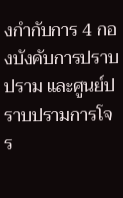งกำกับการ 4 กองบังคับการปราบปราม และศูนย์ปราบปรามการโจร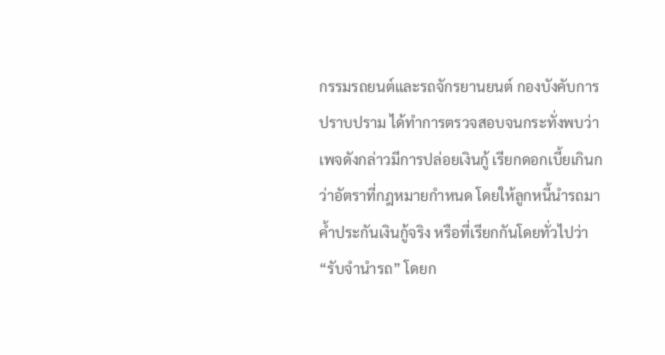กรรมรถยนต์และรถจักรยานยนต์ กองบังคับการปราบปราม ได้ทำการตรวจสอบจนกระทั่งพบว่า เพจดังกล่าวมีการปล่อยเงินกู้ เรียกดอกเบี้ยเกินกว่าอัตราที่กฎหมายกำหนด โดยให้ลูกหนี้นำรถมาค้ำประกันเงินกู้จริง หรือที่เรียกกันโดยทั่วไปว่า “รับจำนำรถ” โดยก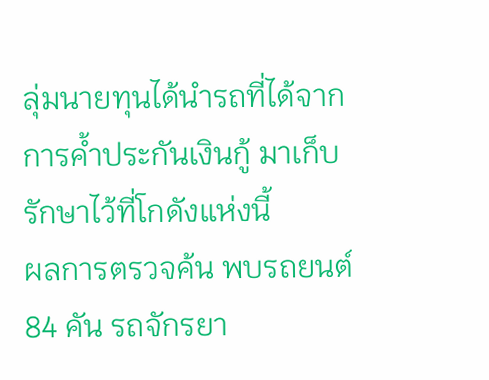ลุ่มนายทุนได้นำรถที่ได้จากการค้ำประกันเงินกู้ มาเก็บรักษาไว้ที่โกดังแห่งนี้
ผลการตรวจค้น พบรถยนต์ 84 คัน รถจักรยา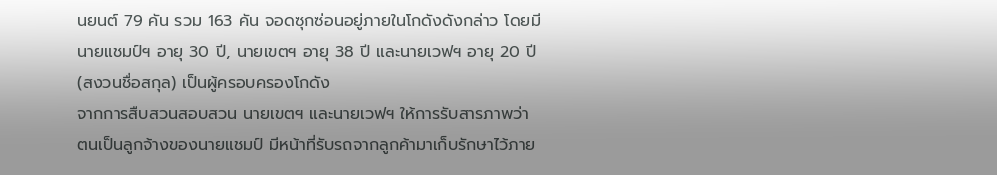นยนต์ 79 คัน รวม 163 คัน จอดซุกซ่อนอยู่ภายในโกดังดังกล่าว โดยมีนายแชมป์ฯ อายุ 30 ปี, นายเขตฯ อายุ 38 ปี และนายเวฟฯ อายุ 20 ปี (สงวนชื่อสกุล) เป็นผู้ครอบครองโกดัง
จากการสืบสวนสอบสวน นายเขตฯ และนายเวฟฯ ให้การรับสารภาพว่า ตนเป็นลูกจ้างของนายแชมป์ มีหน้าที่รับรถจากลูกค้ามาเก็บรักษาไว้ภาย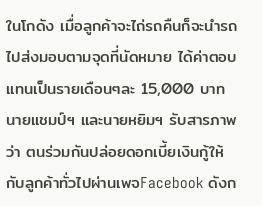ในโกดัง เมื่อลูกค้าจะไถ่รถคืนก็จะนำรถไปส่งมอบตามจุดที่นัดหมาย ได้ค่าตอบแทนเป็นรายเดือนๆละ 15,000 บาท
นายแชมป์ฯ และนายหยิมฯ รับสารภาพว่า ตนร่วมกันปล่อยดอกเบี้ยเงินกู้ให้กับลูกค้าทั่วไปผ่านเพจFacebook ดังก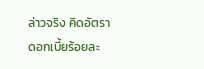ล่าวจริง คิดอัตราดอกเบี้ยร้อยละ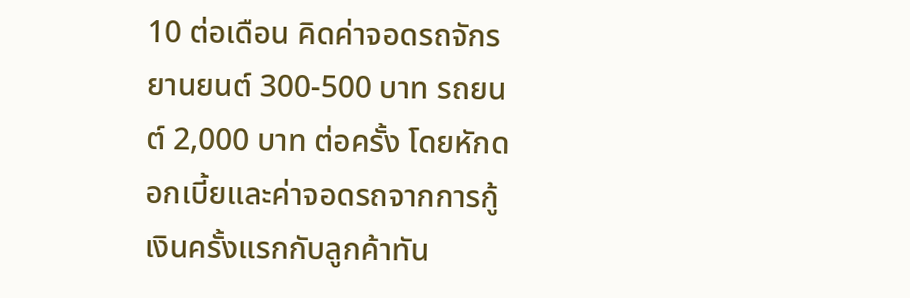10 ต่อเดือน คิดค่าจอดรถจักรยานยนต์ 300-500 บาท รถยนต์ 2,000 บาท ต่อครั้ง โดยหักดอกเบี้ยและค่าจอดรถจากการกู้เงินครั้งแรกกับลูกค้าทัน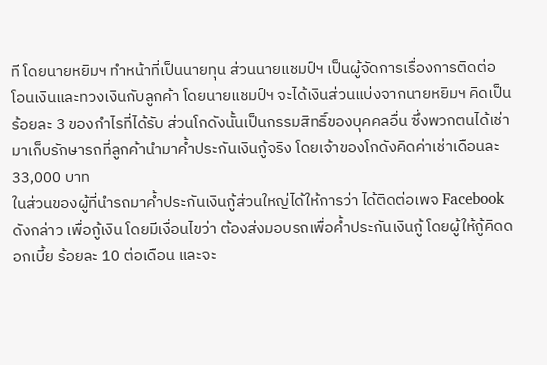ที โดยนายหยิมฯ ทำหน้าที่เป็นนายทุน ส่วนนายแชมป์ฯ เป็นผู้จัดการเรื่องการติดต่อ โอนเงินและทวงเงินกับลูกค้า โดยนายแชมป์ฯ จะได้เงินส่วนแบ่งจากนายหยิมฯ คิดเป็นร้อยละ 3 ของกำไรที่ได้รับ ส่วนโกดังนั้นเป็นกรรมสิทธิ์ของบุคคลอื่น ซึ่งพวกตนได้เช่ามาเก็บรักษารถที่ลูกค้านำมาค้ำประกันเงินกู้จริง โดยเจ้าของโกดังคิดค่าเช่าเดือนละ 33,000 บาท
ในส่วนของผู้ที่นำรถมาค้ำประกันเงินกู้ส่วนใหญ่ได้ให้การว่า ได้ติดต่อเพจ Facebook ดังกล่าว เพื่อกู้เงิน โดยมีเงื่อนไขว่า ต้องส่งมอบรถเพื่อค้ำประกันเงินกู้ โดยผู้ให้กู้คิดดอกเบี้ย ร้อยละ 10 ต่อเดือน และจะ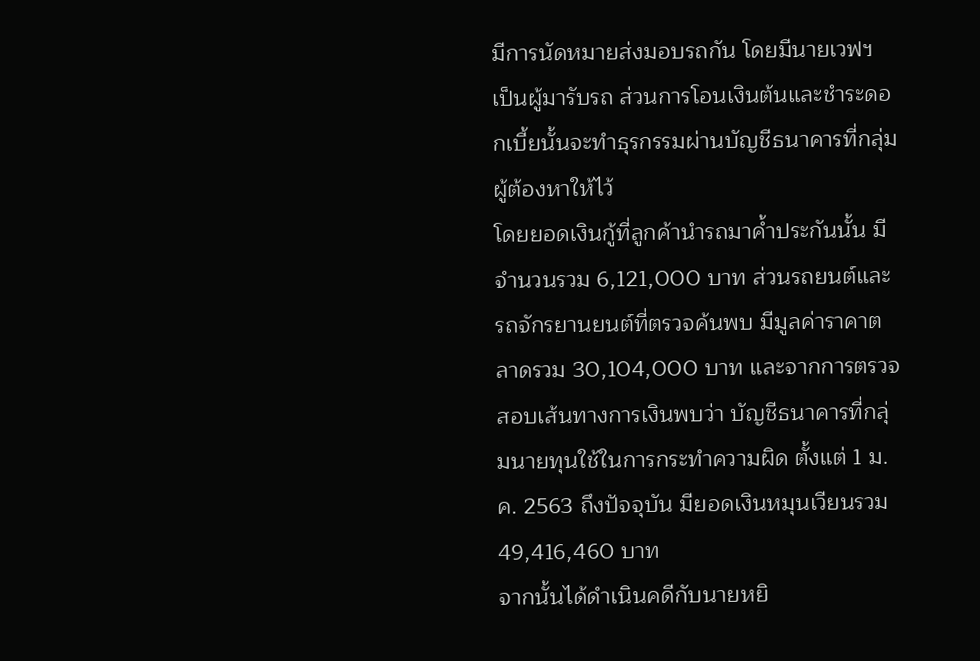มีการนัดหมายส่งมอบรถกัน โดยมีนายเวฟฯ เป็นผู้มารับรถ ส่วนการโอนเงินต้นและชำระดอกเบี้ยนั้นจะทำธุรกรรมผ่านบัญชีธนาคารที่กลุ่มผู้ต้องหาให้ไว้
โดยยอดเงินกู้ที่ลูกค้านำรถมาค้ำประกันนั้น มีจำนวนรวม 6,121,000 บาท ส่วนรถยนต์และรถจักรยานยนต์ที่ตรวจค้นพบ มีมูลค่าราคาตลาดรวม 30,104,000 บาท และจากการตรวจสอบเส้นทางการเงินพบว่า บัญชีธนาคารที่กลุ่มนายทุนใช้ในการกระทำความผิด ตั้งแต่ 1 ม.ค. 2563 ถึงปัจจุบัน มียอดเงินหมุนเวียนรวม 49,416,460 บาท
จากนั้นได้ดำเนินคดีกับนายหยิ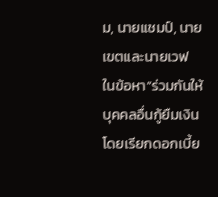ม, นายแชมป์, นายเขตและนายเวฟ ในข้อหา“ร่วมกันให้บุคคลอื่นกู้ยืมเงินโดยเรียกดอกเบี้ย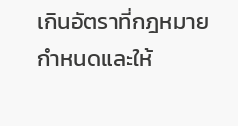เกินอัตราที่กฎหมายกําหนดและให้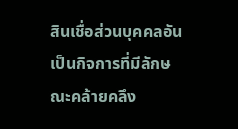สินเชื่อส่วนบุคคลอันเป็นกิจการที่มีลักษณะคล้ายคลึง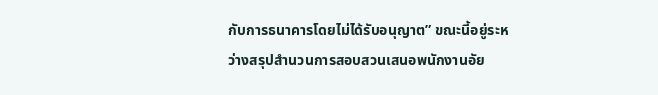กับการธนาคารโดยไม่ได้รับอนุญาต” ขณะนี้อยู่ระหว่างสรุปสำนวนการสอบสวนเสนอพนักงานอัย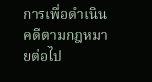การเพื่อดำเนินคดีตามกฎหมายต่อไป